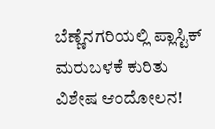ಬೆಣ್ಣೆನಗರಿಯಲ್ಲಿ ಪ್ಲಾಸ್ಟಿಕ್ ಮರುಬಳಕೆ ಕುರಿತು ವಿಶೇಷ ಆಂದೋಲನ!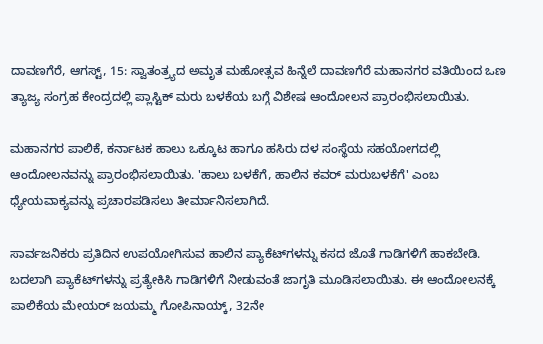ದಾವಣಗೆರೆ, ಆಗಸ್ಟ್‌, 15: ಸ್ವಾತಂತ್ರ್ಯದ ಅಮೃತ ಮಹೋತ್ಸವ ಹಿನ್ನೆಲೆ ದಾವಣಗೆರೆ ಮಹಾನಗರ ವತಿಯಿಂದ ಒಣ ತ್ಯಾಜ್ಯ ಸಂಗ್ರಹ ಕೇಂದ್ರದಲ್ಲಿ ಪ್ಲಾಸ್ಟಿಕ್ ಮರು ಬಳಕೆಯ ಬಗ್ಗೆ ವಿಶೇಷ ಆಂದೋಲನ ಪ್ರಾರಂಭಿಸಲಾಯಿತು‌.

ಮಹಾನಗರ ಪಾಲಿಕೆ, ಕರ್ನಾಟಕ ಹಾಲು ಒಕ್ಕೂಟ ಹಾಗೂ ಹಸಿರು ದಳ ಸಂಸ್ಥೆಯ ಸಹಯೋಗದಲ್ಲಿ ಆಂದೋಲನವನ್ನು ಪ್ರಾರಂಭಿಸಲಾಯಿತು. 'ಹಾಲು ಬಳಕೆಗೆ, ಹಾಲಿನ ಕವರ್ ಮರುಬಳಕೆಗೆ' ಎಂಬ ಧ್ಯೇಯವಾಕ್ಯವನ್ನು ಪ್ರಚಾರಪಡಿಸಲು ತೀರ್ಮಾನಿಸಲಾಗಿದೆ.

ಸಾರ್ವಜನಿಕರು ಪ್ರತಿದಿನ ಉಪಯೋಗಿಸುವ ಹಾಲಿನ ಪ್ಯಾಕೆಟ್‌ಗಳನ್ನು ಕಸದ ಜೊತೆ ಗಾಡಿಗಳಿಗೆ ಹಾಕಬೇಡಿ. ಬದಲಾಗಿ ಪ್ಯಾಕೆಟ್‌ಗಳನ್ನು ಪ್ರತ್ಯೇಕಿಸಿ ಗಾಡಿಗಳಿಗೆ ನೀಡುವಂತೆ‌ ಜಾಗೃತಿ ಮೂಡಿಸಲಾಯಿತು. ಈ ಆಂದೋಲನಕ್ಕೆ ಪಾಲಿಕೆಯ ಮೇಯರ್ ಜಯಮ್ಮ ಗೋಪಿನಾಯ್ಕ್, 32ನೇ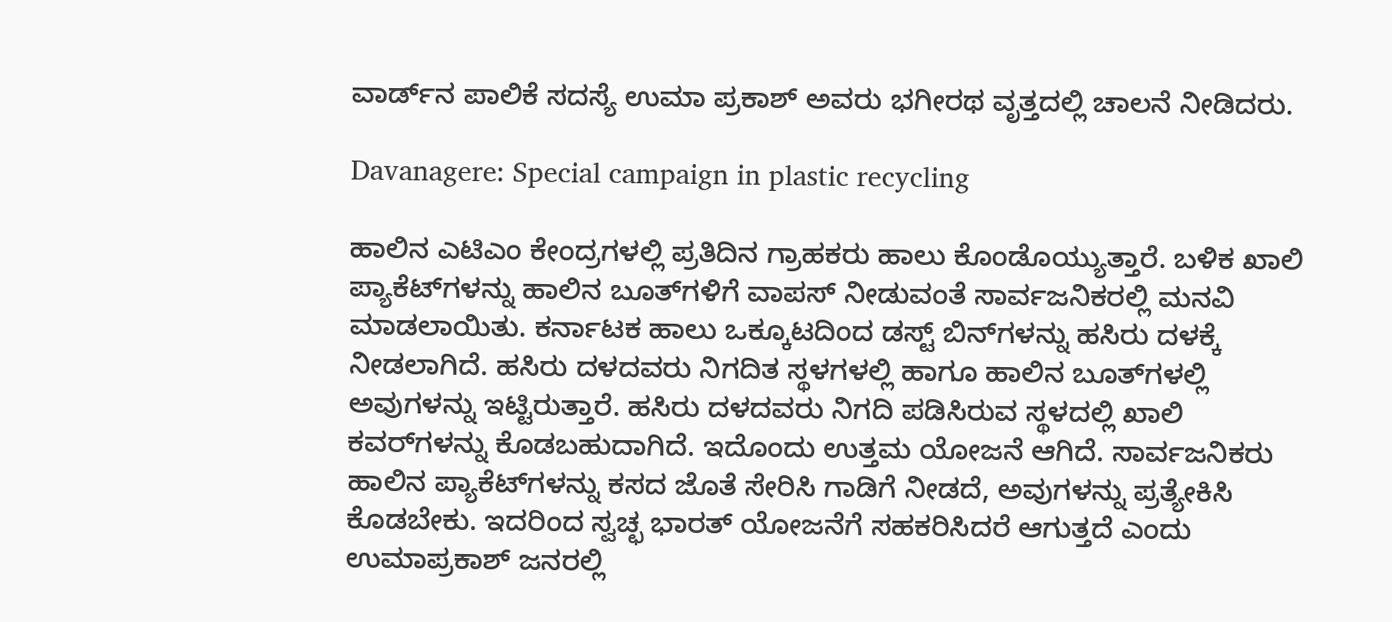ವಾರ್ಡ್‌ನ ಪಾಲಿಕೆ ಸದಸ್ಯೆ ಉಮಾ ಪ್ರಕಾಶ್ ಅವರು ಭಗೀರಥ ವೃತ್ತದಲ್ಲಿ ಚಾಲನೆ ನೀಡಿದರು.

Davanagere: Special campaign in plastic recycling

ಹಾಲಿನ‌ ಎಟಿಎಂ ಕೇಂದ್ರಗಳಲ್ಲಿ ಪ್ರತಿದಿನ ಗ್ರಾಹಕರು ಹಾಲು ಕೊಂಡೊಯ್ಯುತ್ತಾರೆ. ಬಳಿಕ ಖಾಲಿ ಪ್ಯಾಕೆಟ್‌ಗಳನ್ನು ಹಾಲಿನ ಬೂತ್‌ಗಳಿಗೆ ವಾಪಸ್ ನೀಡುವಂತೆ ಸಾರ್ವಜನಿಕರಲ್ಲಿ ಮನವಿ ಮಾಡಲಾಯಿತು. ಕರ್ನಾಟಕ ಹಾಲು ಒಕ್ಕೂಟದಿಂದ ಡಸ್ಟ್ ಬಿನ್‌ಗಳನ್ನು ಹಸಿರು ದಳಕ್ಕೆ ನೀಡಲಾಗಿದೆ. ಹಸಿರು ದಳದವರು ನಿಗದಿತ ಸ್ಥಳಗಳಲ್ಲಿ ಹಾಗೂ ಹಾಲಿನ ಬೂತ್‌ಗಳಲ್ಲಿ ಅವುಗಳನ್ನು ಇಟ್ಟಿರುತ್ತಾರೆ. ಹಸಿರು ದಳದವರು ನಿಗದಿ ಪಡಿಸಿರುವ ಸ್ಥಳದಲ್ಲಿ ಖಾಲಿ ಕವರ್‌ಗಳನ್ನು ಕೊಡಬಹುದಾಗಿದೆ. ಇದೊಂದು ಉತ್ತಮ ಯೋಜನೆ ಆಗಿದೆ. ಸಾರ್ವಜನಿಕರು ಹಾಲಿನ ಪ್ಯಾಕೆಟ್‌ಗಳನ್ನು ಕಸದ ಜೊತೆ ಸೇರಿಸಿ ಗಾಡಿಗೆ ನೀಡದೆ, ಅವುಗಳನ್ನು ಪ್ರತ್ಯೇಕಿಸಿ ಕೊಡಬೇಕು. ಇದರಿಂದ ಸ್ವಚ್ಛ ಭಾರತ್ ಯೋಜನೆಗೆ ಸಹಕರಿಸಿದರೆ ಆಗುತ್ತದೆ ಎಂದು ಉಮಾಪ್ರಕಾಶ್ ಜನರಲ್ಲಿ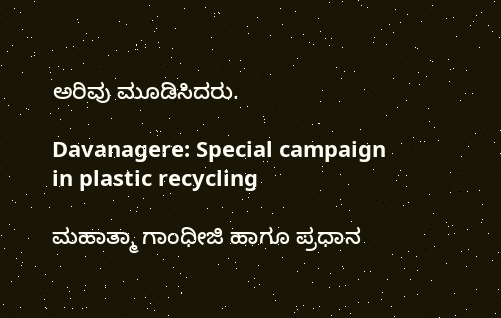ಅರಿವು ಮೂಡಿಸಿದರು.

Davanagere: Special campaign in plastic recycling

ಮಹಾತ್ಮಾ ಗಾಂಧೀಜಿ ಹಾಗೂ ಪ್ರಧಾನ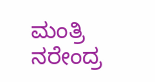ಮಂತ್ರಿ ನರೇಂದ್ರ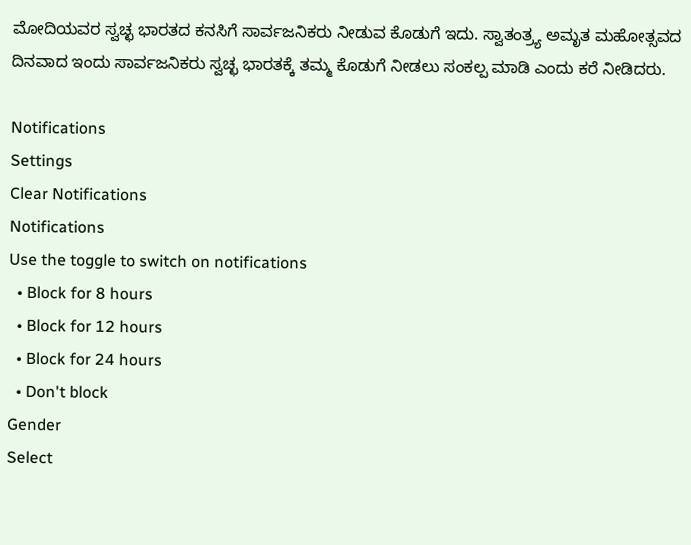ಮೋದಿಯವರ ಸ್ವಚ್ಛ ಭಾರತದ ಕನಸಿಗೆ ಸಾರ್ವಜನಿಕರು ನೀಡುವ ಕೊಡುಗೆ ಇದು. ಸ್ವಾತಂತ್ರ್ಯ ಅಮೃತ ಮಹೋತ್ಸವದ ದಿನವಾದ ಇಂದು ಸಾರ್ವಜನಿಕರು ಸ್ವಚ್ಛ ಭಾರತಕ್ಕೆ ತಮ್ಮ ಕೊಡುಗೆ ನೀಡಲು ಸಂಕಲ್ಪ ಮಾಡಿ ಎಂದು ಕರೆ ನೀಡಿದರು.

Notifications
Settings
Clear Notifications
Notifications
Use the toggle to switch on notifications
  • Block for 8 hours
  • Block for 12 hours
  • Block for 24 hours
  • Don't block
Gender
Select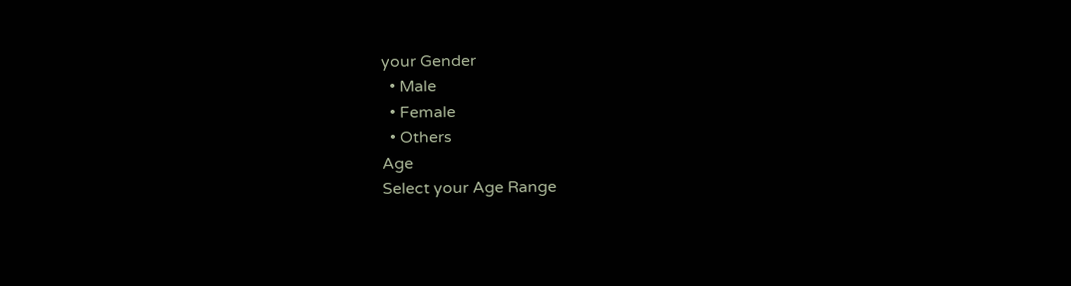your Gender
  • Male
  • Female
  • Others
Age
Select your Age Range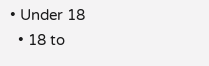• Under 18
  • 18 to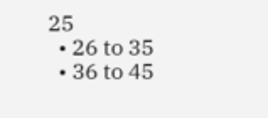25
  • 26 to 35
  • 36 to 45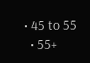• 45 to 55
  • 55+